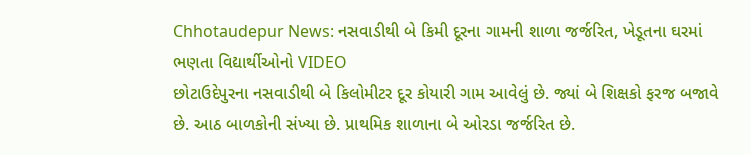Chhotaudepur News: નસવાડીથી બે કિમી દૂરના ગામની શાળા જર્જરિત, ખેડૂતના ઘરમાં ભણતા વિદ્યાર્થીઓનો VIDEO
છોટાઉદેપુરના નસવાડીથી બે કિલોમીટર દૂર કોયારી ગામ આવેલું છે. જ્યાં બે શિક્ષકો ફરજ બજાવે છે. આઠ બાળકોની સંખ્યા છે. પ્રાથમિક શાળાના બે ઓરડા જર્જરિત છે.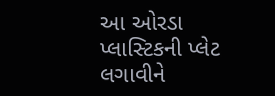આ ઓરડા પ્લાસ્ટિકની પ્લેટ લગાવીને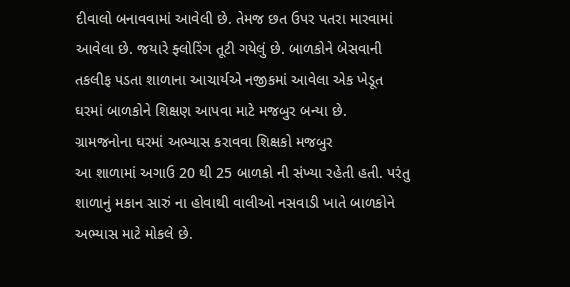દીવાલો બનાવવામાં આવેલી છે. તેમજ છત ઉપર પતરા મારવામાં આવેલા છે. જયારે ફ્લોરિંગ તૂટી ગયેલું છે. બાળકોને બેસવાની તકલીફ પડતા શાળાના આચાર્યએ નજીકમાં આવેલા એક ખેડૂત ઘરમાં બાળકોને શિક્ષણ આપવા માટે મજબુર બન્યા છે.
ગ્રામજનોના ઘરમાં અભ્યાસ કરાવવા શિક્ષકો મજબુર
આ શાળામાં અગાઉ 20 થી 25 બાળકો ની સંખ્યા રહેતી હતી. પરંતુ શાળાનું મકાન સારું ના હોવાથી વાલીઓ નસવાડી ખાતે બાળકોને અભ્યાસ માટે મોકલે છે.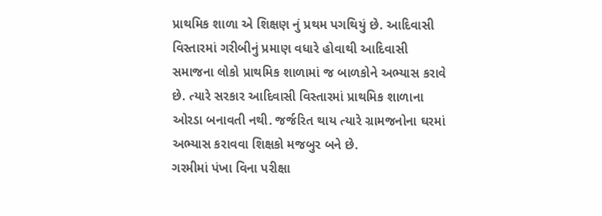પ્રાથમિક શાળા એ શિક્ષણ નું પ્રથમ પગથિયું છે. આદિવાસી વિસ્તારમાં ગરીબીનું પ્રમાણ વધારે હોવાથી આદિવાસી સમાજના લોકો પ્રાથમિક શાળામાં જ બાળકોને અભ્યાસ કરાવે છે. ત્યારે સરકાર આદિવાસી વિસ્તારમાં પ્રાથમિક શાળાના ઓરડા બનાવતી નથી. જર્જરિત થાય ત્યારે ગ્રામજનોના ઘરમાં અભ્યાસ કરાવવા શિક્ષકો મજબુર બને છે.
ગરમીમાં પંખા વિના પરીક્ષા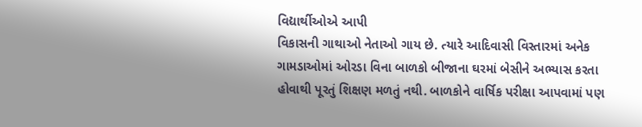વિદ્યાર્થીઓએ આપી
વિકાસની ગાથાઓ નેતાઓ ગાય છે. ત્યારે આદિવાસી વિસ્તારમાં અનેક ગામડાઓમાં ઓરડા વિના બાળકો બીજાના ઘરમાં બેસીને અભ્યાસ કરતા હોવાથી પૂરતું શિક્ષણ મળતું નથી. બાળકોને વાર્ષિક પરીક્ષા આપવામાં પણ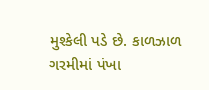મુશ્કેલી પડે છે. કાળઝાળ ગરમીમાં પંખા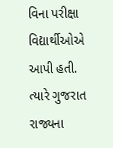વિના પરીક્ષા વિદ્યાર્થીઓએ આપી હતી. ત્યારે ગુજરાત રાજ્યના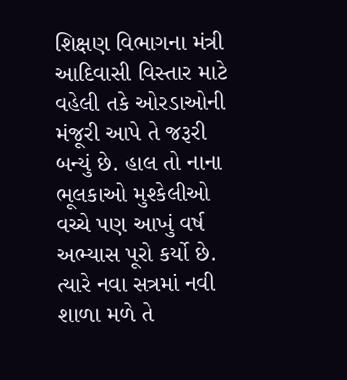શિક્ષણ વિભાગના મંત્રી આદિવાસી વિસ્તાર માટે વહેલી તકે ઓરડાઓની મંજૂરી આપે તે જરૂરી બન્યું છે. હાલ તો નાના ભૂલકાઓ મુશ્કેલીઓ વચ્ચે પણ આખું વર્ષ અભ્યાસ પૂરો કર્યો છે. ત્યારે નવા સત્રમાં નવી શાળા મળે તે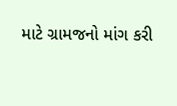માટે ગ્રામજનો માંગ કરી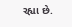રહ્યા છે.